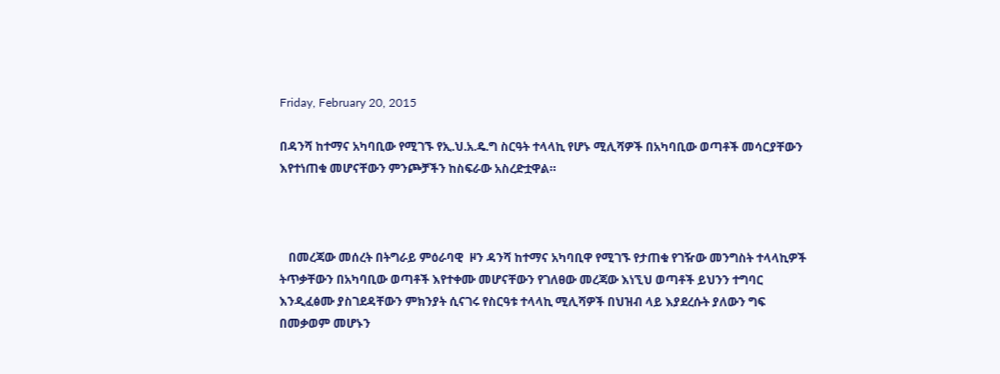Friday, February 20, 2015

በዳንሻ ከተማና አካባቢው የሚገኙ የኢ.ህ.አ.ዴ.ግ ስርዓት ተላላኪ የሆኑ ሚሊሻዎች በአካባቢው ወጣቶች መሳርያቸውን እየተነጠቁ መሆናቸውን ምንጮቻችን ከስፍራው አስረድቷዋል።



   በመረጃው መሰረት በትግራይ ምዕራባዊ  ዞን ዳንሻ ከተማና አካባቢዋ የሚገኙ የታጠቁ የገዥው መንግስት ተላላኪዎች ትጥቃቸውን በአካባቢው ወጣቶች እየተቀሙ መሆናቸውን የገለፀው መረጃው እነኚህ ወጣቶች ይህንን ተግባር እንዲፈፅሙ ያስገደዳቸውን ምክንያት ሲናገሩ የስርዓቱ ተላላኪ ሚሊሻዎች በህዝብ ላይ እያደረሱት ያለውን ግፍ በመቃወም መሆኑን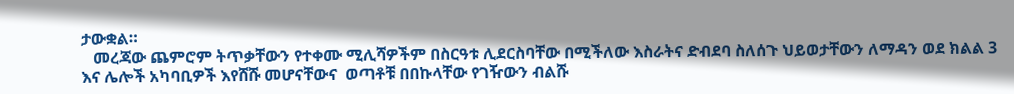ታውቋል።
   መረጃው ጨምሮም ትጥቃቸውን የተቀሙ ሚሊሻዎችም በስርዓቱ ሊደርስባቸው በሚችለው እስራትና ድብደባ ስለሰጉ ህይወታቸውን ለማዳን ወደ ክልል 3 እና ሌሎች አካባቢዎች እየሸሹ መሆናቸውና  ወጣቶቹ በበኩላቸው የገዥውን ብልሹ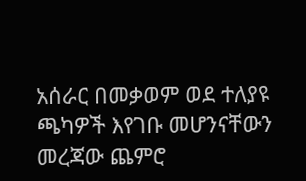አሰራር በመቃወም ወደ ተለያዩ ጫካዎች እየገቡ መሆንናቸውን መረጃው ጨምሮ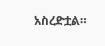አስረድቷል።